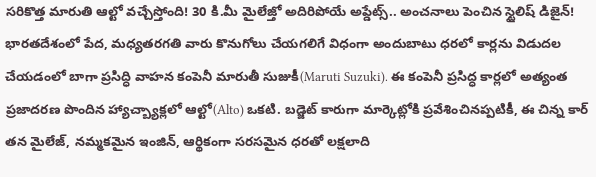సరికొత్త మారుతి ఆల్టో వచ్చేస్తోంది! 30 కి.మీ మైలేజ్తో అదిరిపోయే అప్డేట్స్.. అంచనాలు పెంచిన స్టైలిష్ డిజైన్!
భారతదేశంలో పేద, మధ్యతరగతి వారు కొనుగోలు చేయగలిగే విధంగా అందుబాటు ధరలో కార్లను విడుదల చేయడంలో బాగా ప్రసిద్ధి వాహన కంపెనీ మారుతీ సుజుకీ(Maruti Suzuki). ఈ కంపెనీ ప్రసిద్ధ కార్లలో అత్యంత ప్రజాదరణ పొందిన హ్యాచ్బ్యాక్లలో ఆల్టో(Alto) ఒకటి. బడ్జెట్ కారుగా మార్కెట్లోకి ప్రవేశించినప్పటికీ, ఈ చిన్న కార్ తన మైలేజ్, నమ్మకమైన ఇంజిన్, ఆర్థికంగా సరసమైన ధరతో లక్షలాది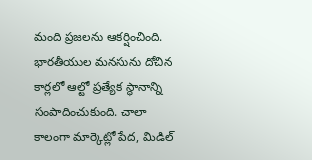మంది ప్రజలను ఆకర్షించింది. భారతీయుల మనసును దోచిన కార్లలో ఆల్టో ప్రత్యేక స్థానాన్ని సంపాదించుకుంది. చాలా కాలంగా మార్కెట్లో పేద, మిడిల్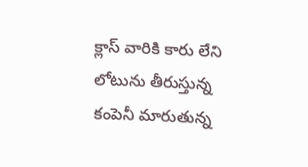క్లాస్ వారికి కారు లేని లోటును తీరుస్తున్న కంపెనీ మారుతున్న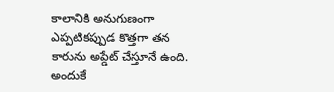కాలానికి అనుగుణంగా ఎప్పటికప్పుడ కొత్తగా తన కారును అప్డేట్ చేస్తూనే ఉంది. అందుకే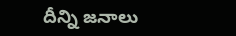దీన్ని జనాలు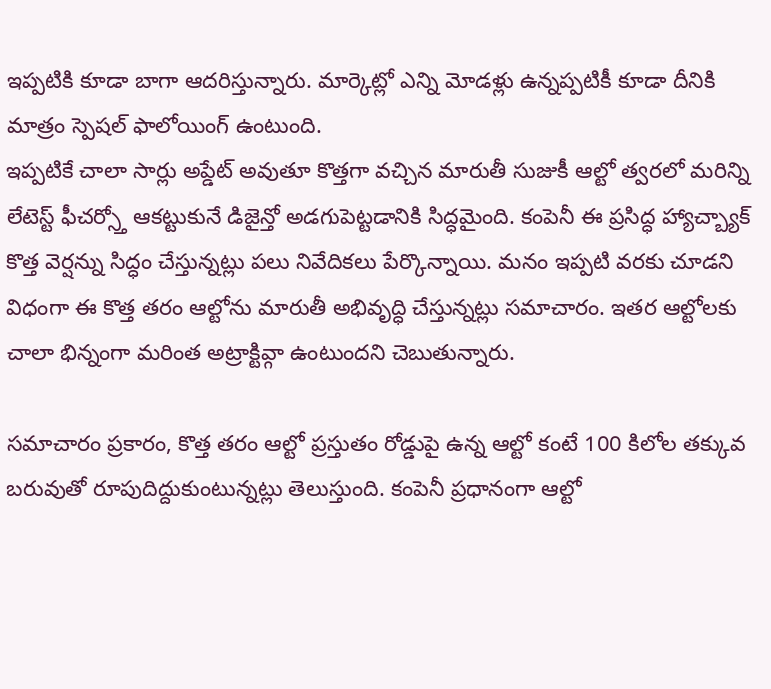ఇప్పటికి కూడా బాగా ఆదరిస్తున్నారు. మార్కెట్లో ఎన్ని మోడళ్లు ఉన్నప్పటికీ కూడా దీనికి మాత్రం స్పెషల్ ఫాలోయింగ్ ఉంటుంది.
ఇప్పటికే చాలా సార్లు అప్డేట్ అవుతూ కొత్తగా వచ్చిన మారుతీ సుజుకీ ఆల్టో త్వరలో మరిన్ని లేటెస్ట్ ఫీచర్స్తో ఆకట్టుకునే డిజైన్తో అడగుపెట్టడానికి సిద్ధమైంది. కంపెనీ ఈ ప్రసిద్ధ హ్యాచ్బ్యాక్ కొత్త వెర్షన్ను సిద్ధం చేస్తున్నట్లు పలు నివేదికలు పేర్కొన్నాయి. మనం ఇప్పటి వరకు చూడని విధంగా ఈ కొత్త తరం ఆల్టోను మారుతీ అభివృద్ధి చేస్తున్నట్లు సమాచారం. ఇతర ఆల్టోలకు చాలా భిన్నంగా మరింత అట్రాక్టివ్గా ఉంటుందని చెబుతున్నారు.

సమాచారం ప్రకారం, కొత్త తరం ఆల్టో ప్రస్తుతం రోడ్డుపై ఉన్న ఆల్టో కంటే 100 కిలోల తక్కువ బరువుతో రూపుదిద్దుకుంటున్నట్లు తెలుస్తుంది. కంపెనీ ప్రధానంగా ఆల్టో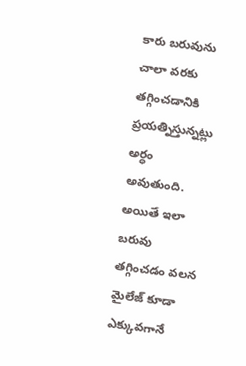కారు బరువును చాలా వరకు తగ్గించడానికి ప్రయత్నిస్తున్నట్లు అర్ధం అవుతుంది. అయితే ఇలా బరువు తగ్గించడం వలన మైలేజ్ కూడా ఎక్కువగానే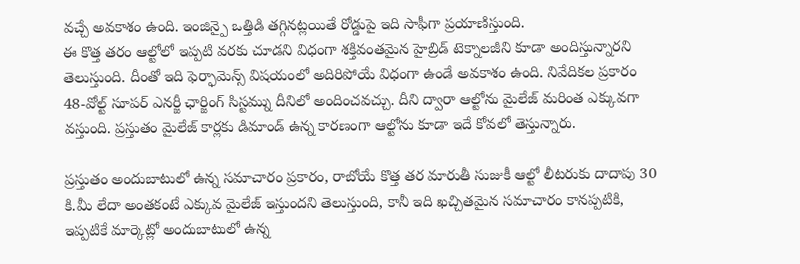వచ్చే అవకాశం ఉంది. ఇంజిన్పై ఒత్తిడి తగ్గినట్లయితే రోడ్డుపై ఇది సాఫీగా ప్రయాణిస్తుంది.
ఈ కొత్త తరం ఆల్టోలో ఇప్పటి వరకు చూడని విధంగా శక్తివంతమైన హైబ్రిడ్ టెక్నాలజీని కూడా అందిస్తున్నారని తెలుస్తుంది. దీంతో ఇది ఫెర్ఫామెన్స్ విషయంలో అదిరిపోయే విధంగా ఉండే అవకాశం ఉంది. నివేదికల ప్రకారం 48-వోల్ట్ సూపర్ ఎనర్జీ ఛార్జింగ్ సిస్టమ్ను దీనిలో అందించవచ్చు. దీని ద్వారా ఆల్టోను మైలేజ్ మరింత ఎక్కువగా వస్తుంది. ప్రస్తుతం మైలేజ్ కార్లకు డిమాండ్ ఉన్న కారణంగా ఆల్టోను కూడా ఇదే కోవలో తెస్తున్నారు.

ప్రస్తుతం అందుబాటులో ఉన్న సమాచారం ప్రకారం, రాబోయే కొత్త తర మారుతీ సుజుకీ ఆల్టో లీటరుకు దాదాపు 30 కి.మీ లేదా అంతకంటే ఎక్కువ మైలేజ్ ఇస్తుందని తెలుస్తుంది, కానీ ఇది ఖచ్చితమైన సమాచారం కానప్పటికి, ఇప్పటికే మార్కెట్లో అందుబాటులో ఉన్న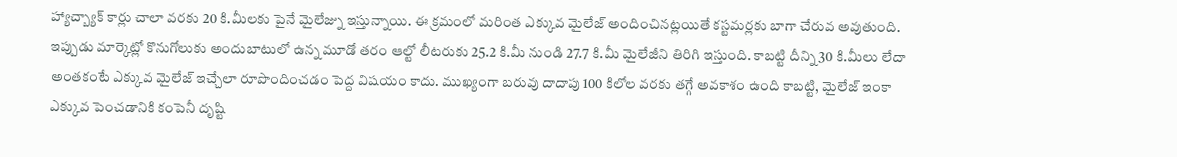హ్యాచ్బ్యాక్ కార్లు చాలా వరకు 20 కి.మీలకు పైనే మైలేజ్ను ఇస్తున్నాయి. ఈ క్రమంలో మరింత ఎక్కువ మైలేజ్ అందించినట్లయితే కస్టమర్లకు బాగా చేరువ అవుతుంది.
ఇప్పుడు మార్కెట్లో కొనుగోలుకు అందుబాటులో ఉన్న మూడో తరం ఆల్టో లీటరుకు 25.2 కి.మీ నుండి 27.7 కి.మీ మైలేజీని తిరిగి ఇస్తుంది. కాబట్టి దీన్ని 30 కి.మీలు లేదా అంతకంటే ఎక్కువ మైలేజ్ ఇచ్చేలా రూపొందించడం పెద్ద విషయం కాదు. ముఖ్యంగా బరువు దాదాపు 100 కిలోల వరకు తగ్గే అవకాశం ఉంది కాబట్టి, మైలేజ్ ఇంకా ఎక్కువ పెంచడానికి కంపెనీ దృష్టి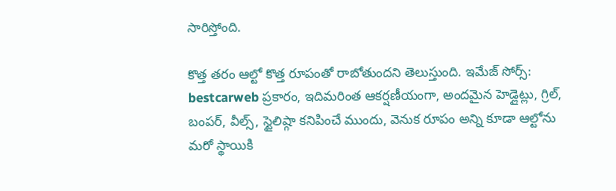సారిస్తోంది.

కొత్త తరం ఆల్టో కొత్త రూపంతో రాబోతుందని తెలుస్తుంది. ఇమేజ్ సోర్స్: bestcarweb ప్రకారం, ఇదిమరింత ఆకర్షణీయంగా, అందమైన హెడ్లైట్లు, గ్రిల్, బంపర్, వీల్స్, స్టైలిష్గా కనిపించే ముందు, వెనుక రూపం అన్ని కూడా ఆల్టోను మరో స్థాయికి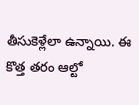తీసుకెళ్లేలా ఉన్నాయి. ఈ కొత్త తరం ఆల్టో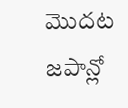మొదట జపాన్లో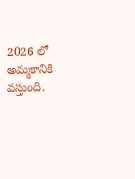2026 లో అమ్మకానికి వస్తుంది.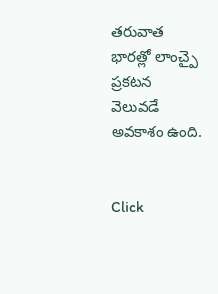తరువాత భారత్లో లాంచ్పై ప్రకటన వెలువడే అవకాశం ఉంది.


Click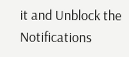it and Unblock the Notifications